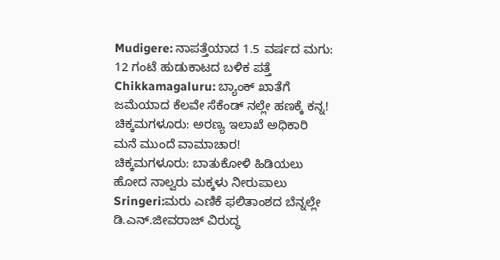Mudigere: ನಾಪತ್ತೆಯಾದ 1.5 ವರ್ಷದ ಮಗು: 12 ಗಂಟೆ ಹುಡುಕಾಟದ ಬಳಿಕ ಪತ್ತೆ
Chikkamagaluru: ಬ್ಯಾಂಕ್ ಖಾತೆಗೆ ಜಮೆಯಾದ ಕೆಲವೇ ಸೆಕೆಂಡ್ ನಲ್ಲೇ ಹಣಕ್ಕೆ ಕನ್ನ!
ಚಿಕ್ಕಮಗಳೂರು: ಅರಣ್ಯ ಇಲಾಖೆ ಅಧಿಕಾರಿ ಮನೆ ಮುಂದೆ ವಾಮಾಚಾರ!
ಚಿಕ್ಕಮಗಳೂರು: ಬಾತುಕೋಳಿ ಹಿಡಿಯಲು ಹೋದ ನಾಲ್ವರು ಮಕ್ಕಳು ನೀರುಪಾಲು
Sringeri:ಮರು ಎಣಿಕೆ ಫಲಿತಾಂಶದ ಬೆನ್ನಲ್ಲೇ ಡಿ.ಎನ್.ಜೀವರಾಜ್ ವಿರುದ್ಧ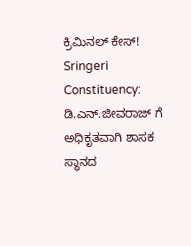ಕ್ರಿಮಿನಲ್ ಕೇಸ್!
Sringeri Constituency: ಡಿ.ಎನ್.ಜೀವರಾಜ್ ಗೆ ಅಧಿಕೃತವಾಗಿ ಶಾಸಕ ಸ್ಥಾನದ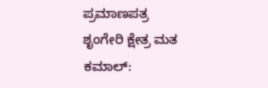ಪ್ರಮಾಣಪತ್ರ
ಶೃಂಗೇರಿ ಕ್ಷೇತ್ರ ಮತ ಕಮಾಲ್: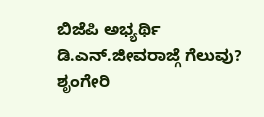ಬಿಜೆಪಿ ಅಭ್ಯರ್ಥಿ ಡಿ.ಎನ್.ಜೀವರಾಜ್ಗೆ ಗೆಲುವು?
ಶೃಂಗೇರಿ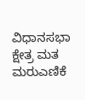ವಿಧಾನಸಭಾ ಕ್ಷೇತ್ರ ಮತ ಮರುಎಣಿಕೆ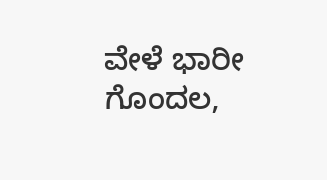ವೇಳೆ ಭಾರೀ ಗೊಂದಲ,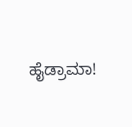ಹೈಡ್ರಾಮಾ!